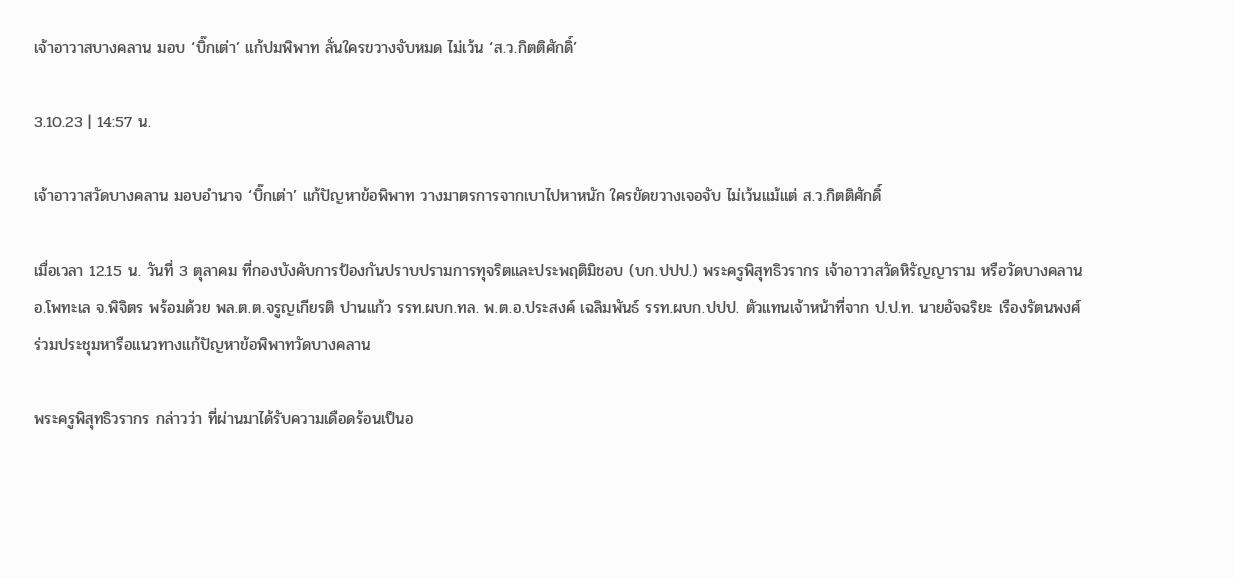เจ้าอาวาสบางคลาน มอบ ‘บิ๊กเต่า’ แก้ปมพิพาท ลั่นใครขวางจับหมด ไม่เว้น ‘ส.ว.กิตติศักดิ์’

3.10.23 | 14:57 น.

เจ้าอาวาสวัดบางคลาน มอบอำนาจ ‘บิ๊กเต่า’ แก้ปัญหาข้อพิพาท วางมาตรการจากเบาไปหาหนัก ใครขัดขวางเจอจับ ไม่เว้นแม้แต่ ส.ว.กิตติศักดิ์

เมื่อเวลา 12.15 น. วันที่ 3 ตุลาคม ที่กองบังคับการป้องกันปราบปรามการทุจริตและประพฤติมิชอบ (บก.ปปป.) พระครูพิสุทธิวรากร เจ้าอาวาสวัดหิรัญญาราม หรือวัดบางคลาน อ.โพทะเล จ.พิจิตร พร้อมด้วย พล.ต.ต.จรูญเกียรติ ปานแก้ว รรท.ผบก.ทล. พ.ต.อ.ประสงค์ เฉลิมพันธ์ รรท.ผบก.ปปป. ตัวแทนเจ้าหน้าที่จาก ป.ป.ท. นายอัจฉริยะ เรืองรัตนพงศ์ ร่วมประชุมหารือแนวทางแก้ปัญหาข้อพิพาทวัดบางคลาน

พระครูพิสุทธิวรากร กล่าวว่า ที่ผ่านมาได้รับความเดือดร้อนเป็นอ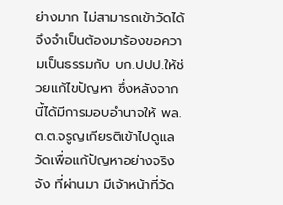ย่างมาก ไม่สามารถเข้าวัดได้ จึงจำเป็นต้องมาร้องขอความเป็นธรรมกับ บก.ปปป.ให้ช่วยแก้ไขปัญหา ซึ่งหลังจากนี้ได้มีการมอบอำนาจให้ พล.ต.ต.จรูญเกียรติเข้าไปดูแลวัดเพื่อแก้ปัญหาอย่างจริงจัง ที่ผ่านมา มีเจ้าหน้าที่วัด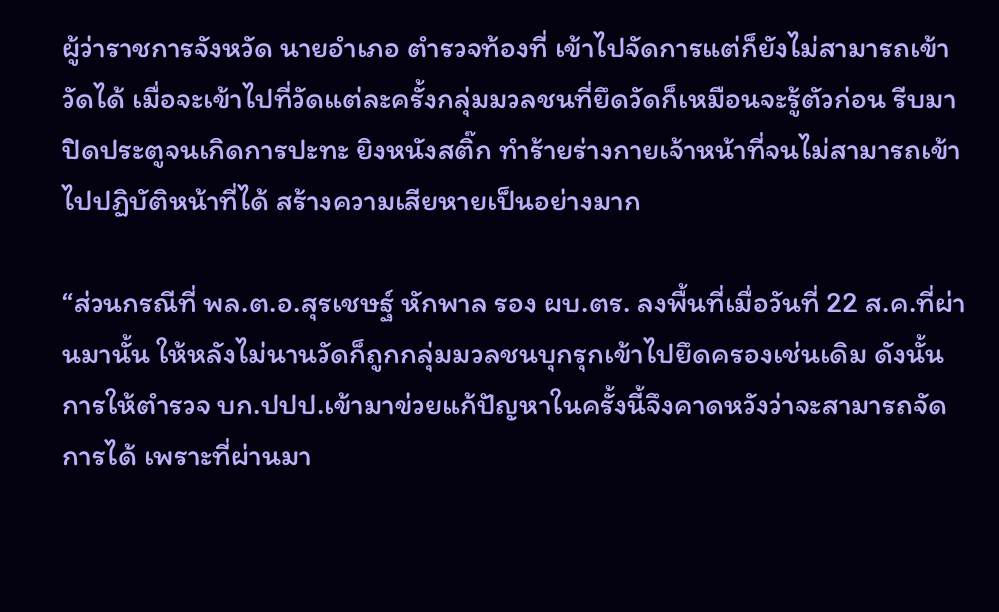ผู้ว่าราชการจังหวัด นายอำเภอ ตำรวจท้องที่ เข้าไปจัดการแต่ก็ยังไม่สามารถเข้าวัดได้ เมื่อจะเข้าไปที่วัดแต่ละครั้งกลุ่มมวลชนที่ยึดวัดก็เหมือนจะรู้ตัวก่อน รีบมาปิดประตูจนเกิดการปะทะ ยิงหนังสติ๊ก ทำร้ายร่างกายเจ้าหน้าที่จนไม่สามารถเข้าไปปฏิบัติหน้าที่ได้ สร้างความเสียหายเป็นอย่างมาก

“ส่วนกรณีที่ พล.ต.อ.สุรเชษฐ์ หักพาล รอง ผบ.ตร. ลงพื้นที่เมื่อวันที่ 22 ส.ค.ที่ผ่านมานั้น ให้หลังไม่นานวัดก็ถูกกลุ่มมวลชนบุกรุกเข้าไปยึดครองเช่นเดิม ดังนั้น การให้ตำรวจ บก.ปปป.เข้ามาข่วยแก้ปัญหาในครั้งนี้จึงคาดหวังว่าจะสามารถจัดการได้ เพราะที่ผ่านมา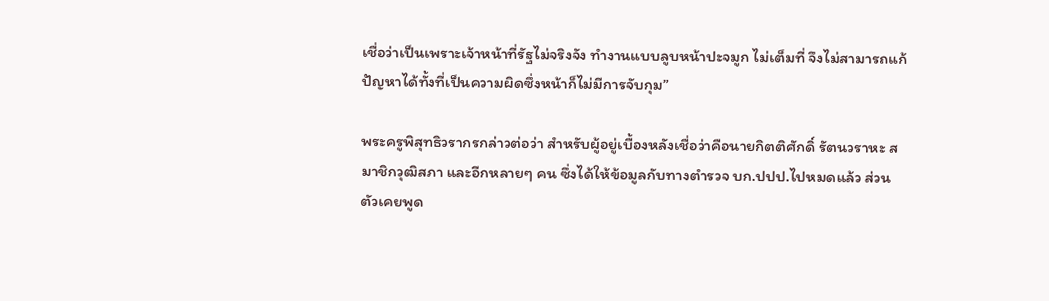เชื่อว่าเป็นเพราะเจ้าหน้าที่รัฐไม่จริงจัง ทำงานแบบลูบหน้าปะจมูก ไม่เต็มที่ จึงไม่สามารถแก้ปัญหาได้ทั้งที่เป็นความผิดซึ่งหน้าก็ไม่มีการจับกุม”

พระครูพิสุทธิวรากรกล่าวต่อว่า สำหรับผู้อยู่เบื้องหลังเชื่อว่าคือนายกิตติศักดิ์ รัตนวราหะ สมาชิกวุฒิสภา และอีกหลายๆ คน ซึ่งได้ให้ข้อมูลกับทางตำรวจ บก.ปปป.ไปหมดแล้ว ส่วนตัวเคยพูด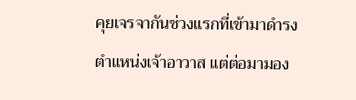คุยเจรจากันช่วงแรกที่เข้ามาดำรงตำแหน่งเจ้าอาวาส แต่ต่อมามอง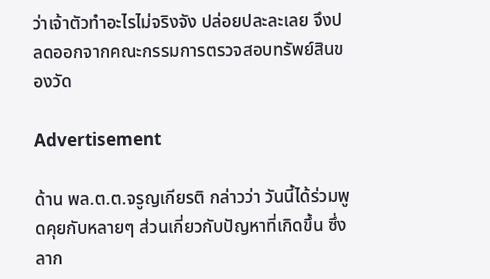ว่าเจ้าตัวทำอะไรไม่จริงจัง ปล่อยปละละเลย จึงปลดออกจากคณะกรรมการตรวจสอบทรัพย์สินของวัด

Advertisement

ด้าน พล.ต.ต.จรูญเกียรติ กล่าวว่า วันนี้ได้ร่วมพูดคุยกับหลายๆ ส่วนเกี่ยวกับปัญหาที่เกิดขึ้น ซึ่งลาก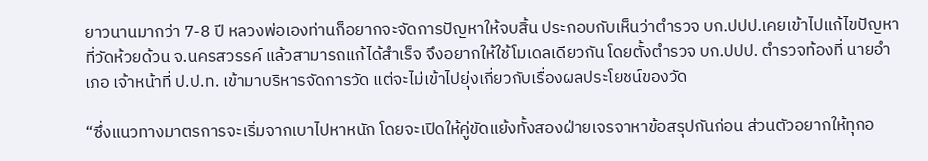ยาวนานมากว่า 7-8 ปี หลวงพ่อเองท่านก็อยากจะจัดการปัญหาให้จบสิ้น ประกอบกับเห็นว่าตำรวจ บก.ปปป.เคยเข้าไปแก้ไขปัญหาที่วัดห้วยด้วน จ.นครสวรรค์ แล้วสามารถแก้ได้สำเร็จ จึงอยากให้ใช้โมเดลเดียวกัน โดยตั้งตำรวจ บก.ปปป. ตำรวจท้องที่ นายอำเภอ เจ้าหน้าที่ ป.ป.ท. เข้ามาบริหารจัดการวัด แต่จะไม่เข้าไปยุ่งเกี่ยวกับเรื่องผลประโยชน์ของวัด

“ซึ่งแนวทางมาตรการจะเริ่มจากเบาไปหาหนัก โดยจะเปิดให้คู่ขัดแย้งทั้งสองฝ่ายเจรจาหาข้อสรุปกันก่อน ส่วนตัวอยากให้ทุกอ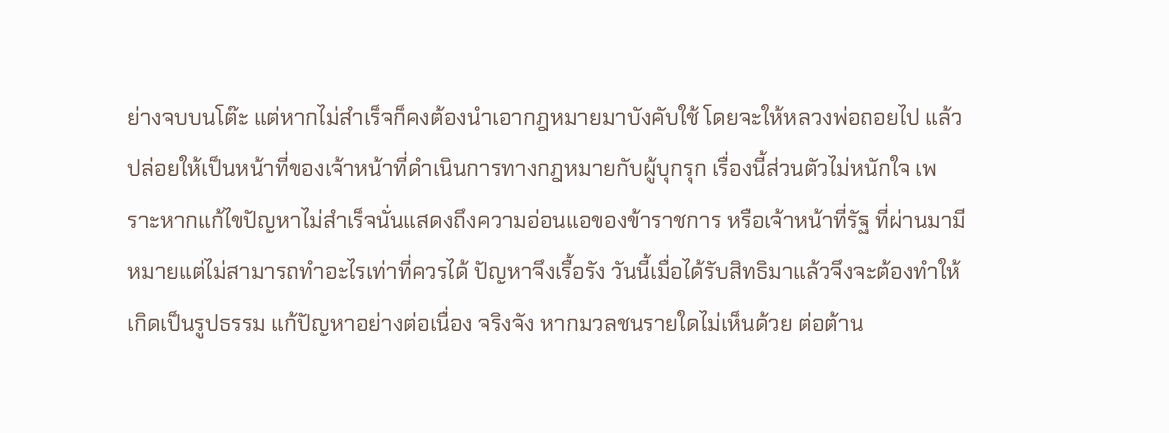ย่างจบบนโต๊ะ แต่หากไม่สำเร็จก็คงต้องนำเอากฎหมายมาบังคับใช้ โดยจะให้หลวงพ่อถอยไป แล้วปล่อยให้เป็นหน้าที่ของเจ้าหน้าที่ดำเนินการทางกฎหมายกับผู้บุกรุก เรื่องนี้ส่วนตัวไม่หนักใจ เพราะหากแก้ไขปัญหาไม่สำเร็จนั่นแสดงถึงความอ่อนแอของข้าราชการ หรือเจ้าหน้าที่รัฐ ที่ผ่านมามีหมายแต่ไม่สามารถทำอะไรเท่าที่ควรได้ ปัญหาจึงเรื้อรัง วันนี้เมื่อได้รับสิทธิมาแล้วจึงจะต้องทำให้เกิดเป็นรูปธรรม แก้ปัญหาอย่างต่อเนื่อง จริงจัง หากมวลชนรายใดไม่เห็นด้วย ต่อต้าน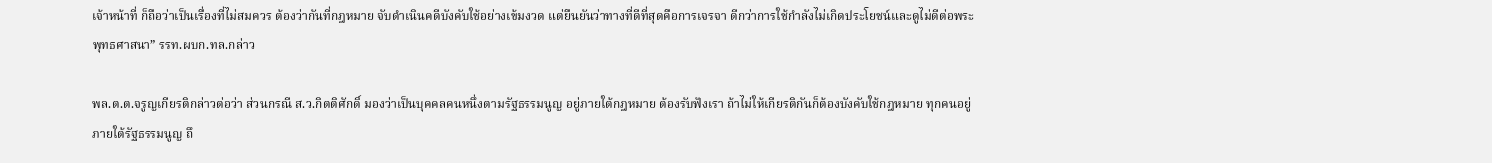เจ้าหน้าที่ ก็ถือว่าเป็นเรื่องที่ไม่สมควร ต้องว่ากันที่กฎหมาย จับดำเนินคดีบังคับใช้อย่างเข้มงวด แต่ยืนยันว่าทางที่ดีที่สุดคือการเจรจา ดีกว่าการใช้กำลังไม่เกิดประโยชน์และดูไม่ดีต่อพระพุทธศาสนา” รรท.ผบก.ทล.กล่าว

พล.ต.ต.จรูญเกียรติกล่าวต่อว่า ส่วนกรณี ส.ว.กิตติศักดิ์ มองว่าเป็นบุคคลคนหนึ่งตามรัฐธรรมนูญ อยู่ภายใต้กฎหมาย ต้องรับฟังเรา ถ้าไม่ให้เกียรติกันก็ต้องบังคับใช้กฎหมาย ทุกคนอยู่ภายใต้รัฐธรรมนูญ ถึ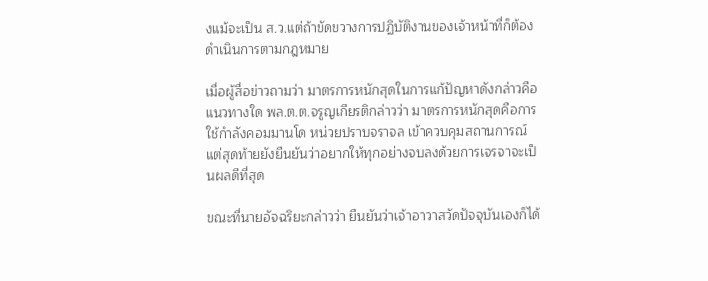งแม้จะเป็น ส.ว.แต่ถ้าขัดขวางการปฏิบัติงานของเจ้าหน้าที่ก็ต้องดำเนินการตามกฎหมาย

เมื่อผู้สื่อข่าวถามว่า มาตรการหนักสุดในการแก้ปัญหาดังกล่าวคือแนวทางใด พล.ต.ต.จรูญเกียรติกล่าวว่า มาตรการหนักสุดคือการใช้กำลังคอมมานโด หน่วยปราบจราจล เข้าควบคุมสถานการณ์ แต่สุดท้ายยังยืนยันว่าอยากให้ทุกอย่างจบลงด้วยการเจรจาจะเป็นผลดีที่สุด

ขณะที่นายอัจฉริยะกล่าวว่า ยืนยันว่าเจ้าอาวาสวัดปัจจุบันเองก็ได้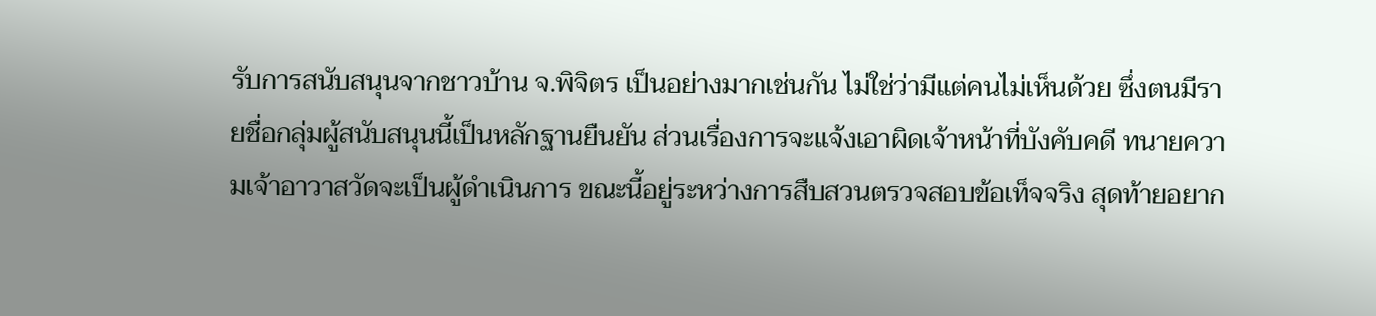รับการสนับสนุนจากชาวบ้าน จ.พิจิตร เป็นอย่างมากเช่นกัน ไม่ใช่ว่ามีแต่คนไม่เห็นด้วย ซึ่งตนมีรายชื่อกลุ่มผู้สนับสนุนนี้เป็นหลักฐานยืนยัน ส่วนเรื่องการจะแจ้งเอาผิดเจ้าหน้าที่บังคับคดี ทนายความเจ้าอาวาสวัดจะเป็นผู้ดำเนินการ ขณะนี้อยู่ระหว่างการสืบสวนตรวจสอบข้อเท็จจริง สุดท้ายอยาก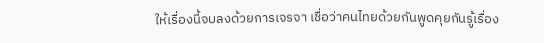ให้เรื่องนี้จบลงด้วยการเจรจา เชื่อว่าคนไทยด้วยกันพูดคุยกันรู้เรื่อง